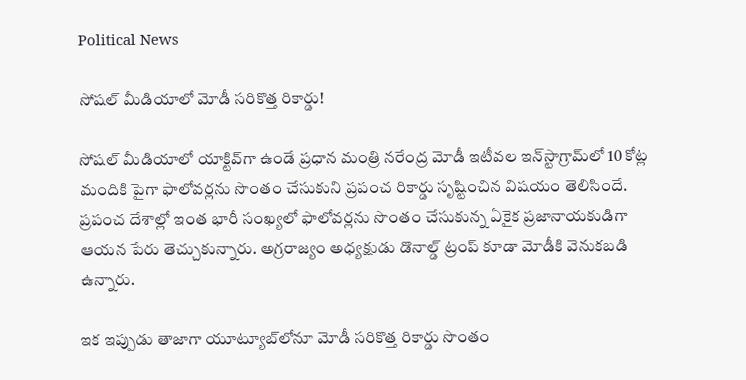Political News

సోషల్ మీడియాలో మోడీ సరికొత్త రికార్డు!

సోషల్ మీడియాలో యాక్టివ్‌గా ఉండే ప్రధాన మంత్రి నరేంద్ర మోడీ ఇటీవల ఇన్‌స్టాగ్రామ్‌లో 10 కోట్ల మందికి పైగా ఫాలోవర్లను సొంతం చేసుకుని ప్రపంచ రికార్డు సృష్టించిన విషయం తెలిసిందే. ప్రపంచ దేశాల్లో ఇంత భారీ సంఖ్యలో ఫాలోవర్లను సొంతం చేసుకున్న ఏకైక ప్రజానాయకుడిగా ఆయన పేరు తెచ్చుకున్నారు. అగ్రరాజ్యం అధ్యక్షుడు డొనాల్డ్ ట్రంప్ కూడా మోడీకి వెనుకబడి ఉన్నారు.

ఇక ఇప్పుడు తాజాగా యూట్యూబ్‌లోనూ మోడీ సరికొత్త రికార్డు సొంతం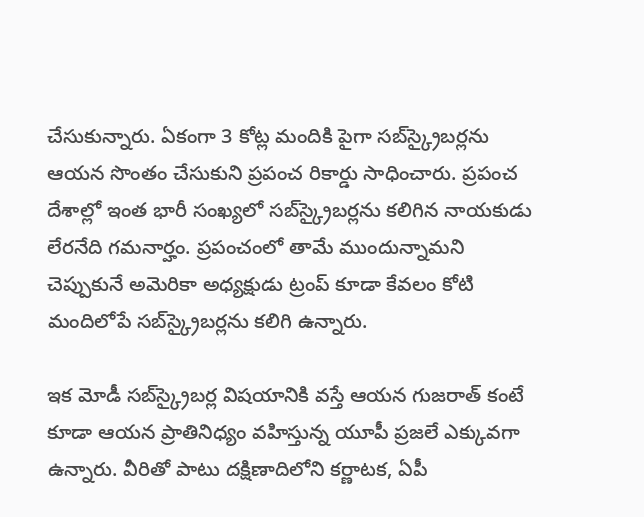చేసుకున్నారు. ఏకంగా 3 కోట్ల మందికి పైగా సబ్‌స్క్రైబర్లను ఆయన సొంతం చేసుకుని ప్రపంచ రికార్డు సాధించారు. ప్రపంచ దేశాల్లో ఇంత భారీ సంఖ్యలో సబ్‌స్క్రైబర్లను కలిగిన నాయకుడు లేరనేది గమనార్హం. ప్రపంచంలో తామే ముందున్నామని చెప్పుకునే అమెరికా అధ్యక్షుడు ట్రంప్ కూడా కేవలం కోటి మందిలోపే సబ్‌స్క్రైబర్లను కలిగి ఉన్నారు.

ఇక మోడీ సబ్‌స్క్రైబర్ల విషయానికి వస్తే ఆయన గుజరాత్ కంటే కూడా ఆయన ప్రాతినిధ్యం వహిస్తున్న యూపీ ప్రజలే ఎక్కువగా ఉన్నారు. వీరితో పాటు దక్షిణాదిలోని కర్ణాటక, ఏపీ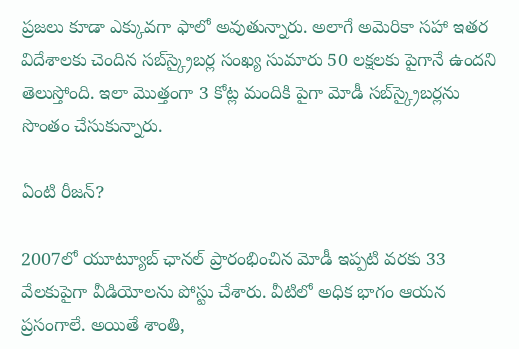ప్రజలు కూడా ఎక్కువగా ఫాలో అవుతున్నారు. అలాగే అమెరికా సహా ఇతర విదేశాలకు చెందిన సబ్‌స్క్రైబర్ల సంఖ్య సుమారు 50 లక్షలకు పైగానే ఉందని తెలుస్తోంది. ఇలా మొత్తంగా 3 కోట్ల మందికి పైగా మోడీ సబ్‌స్క్రైబర్లను సొంతం చేసుకున్నారు.

ఏంటి రీజన్?

2007లో యూట్యూబ్ ఛానల్ ప్రారంభించిన మోడీ ఇప్పటి వరకు 33 వేలకుపైగా వీడియోలను పోస్టు చేశారు. వీటిలో అధిక భాగం ఆయన ప్రసంగాలే. అయితే శాంతి,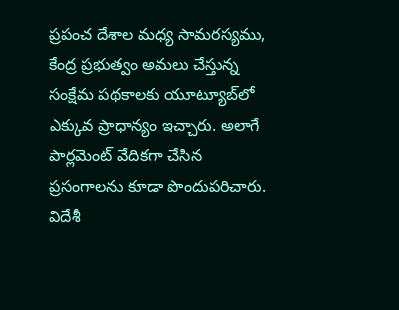ప్రపంచ దేశాల మధ్య సామరస్యము, కేంద్ర ప్రభుత్వం అమలు చేస్తున్న సంక్షేమ పథకాలకు యూట్యూబ్‌లో ఎక్కువ ప్రాధాన్యం ఇచ్చారు. అలాగే పార్లమెంట్ వేదికగా చేసిన ప్రసంగాలను కూడా పొందుపరిచారు. విదేశీ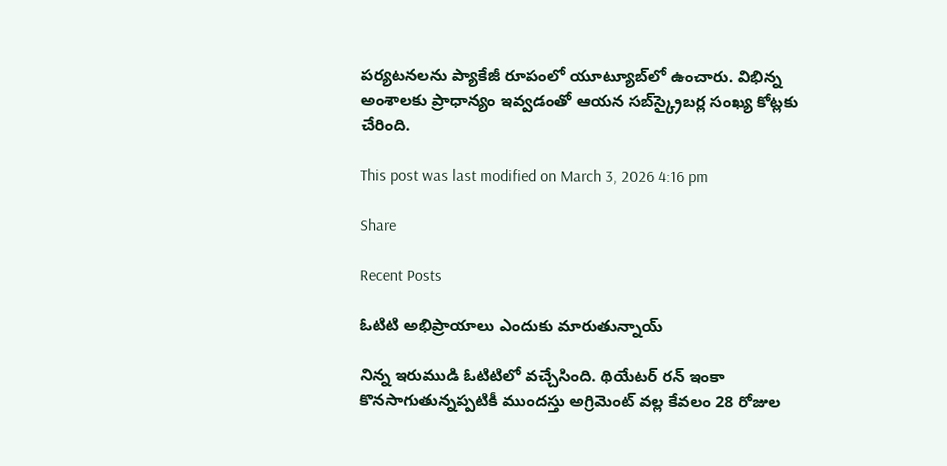పర్యటనలను ప్యాకేజీ రూపంలో యూట్యూబ్‌లో ఉంచారు. విభిన్న అంశాలకు ప్రాధాన్యం ఇవ్వడంతో ఆయన సబ్‌స్క్రైబర్ల సంఖ్య కోట్లకు చేరింది.

This post was last modified on March 3, 2026 4:16 pm

Share

Recent Posts

ఓటిటి అభిప్రాయాలు ఎందుకు మారుతున్నాయ్

నిన్న ఇరుముడి ఓటిటిలో వచ్చేసింది. థియేటర్ రన్ ఇంకా కొనసాగుతున్నప్పటికీ ముందస్తు అగ్రిమెంట్ వల్ల కేవలం 28 రోజుల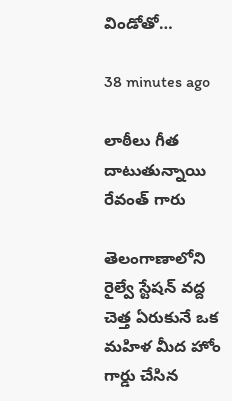విండోతో…

38 minutes ago

లాఠీలు గీత దాటుతున్నాయి రేవంత్ గారు

తెలంగాణాలోని రైల్వే స్టేషన్ వద్ద చెత్త ఏరుకునే ఒక మహిళ మీద హోం గార్డు చేసిన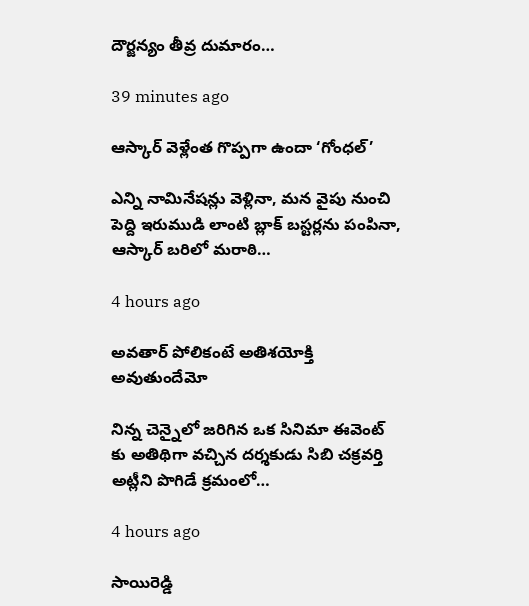దౌర్జన్యం తీవ్ర దుమారం…

39 minutes ago

ఆస్కార్ వెళ్లేంత గొప్పగా ఉందా ‘గోంధల్’

ఎన్ని నామినేషన్లు వెళ్లినా, మన వైపు నుంచి పెద్ది ఇరుముడి లాంటి బ్లాక్ బస్టర్లను పంపినా, ఆస్కార్ బరిలో మరాఠి…

4 hours ago

అవతార్ పోలికంటే అతిశయోక్తి అవుతుందేమో

నిన్న చెన్నైలో జరిగిన ఒక సినిమా ఈవెంట్ కు అతిథిగా వచ్చిన దర్శకుడు సిబి చక్రవర్తి అట్లీని పొగిడే క్రమంలో…

4 hours ago

సాయిరెడ్డి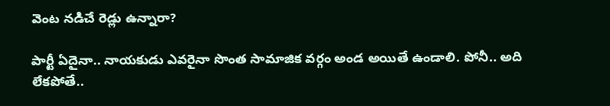వెంట న‌డిచే రెడ్లు ఉన్నారా?

పార్టీ ఏదైనా.. నాయ‌కుడు ఎవ‌రైనా సొంత సామాజిక వ‌ర్గం అండ అయితే ఉండాలి. పోనీ.. అది లేక‌పోతే..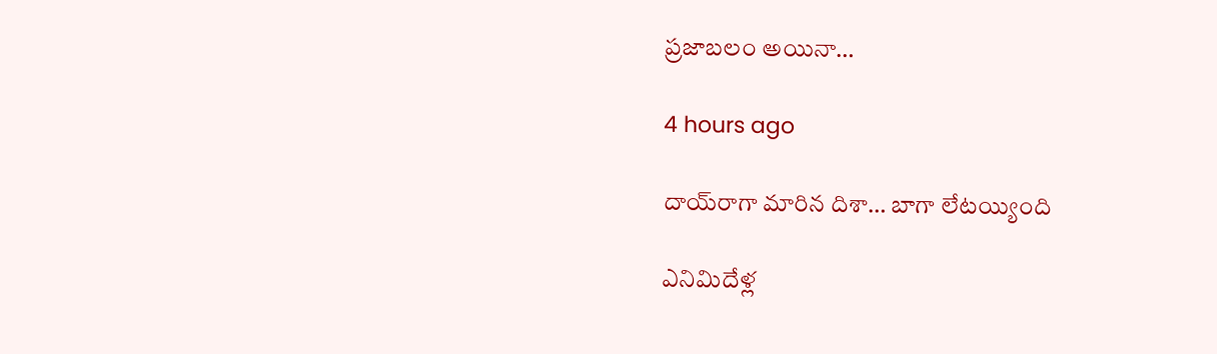ప్ర‌జాబ‌లం అయినా…

4 hours ago

దాయ్‌రాగా మారిన దిశా… బాగా లేటయ్యింది

ఎనిమిదేళ్ల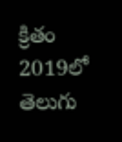క్రితం 2019లో తెలుగు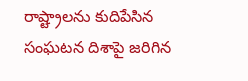రాష్ట్రాలను కుదిపేసిన సంఘటన దిశాపై జరిగిన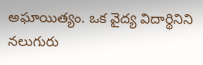అఘాయిత్యం. ఒక వైద్య విదార్థినిని నలుగురు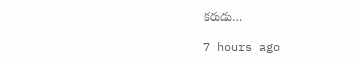కరుడు…

7 hours ago